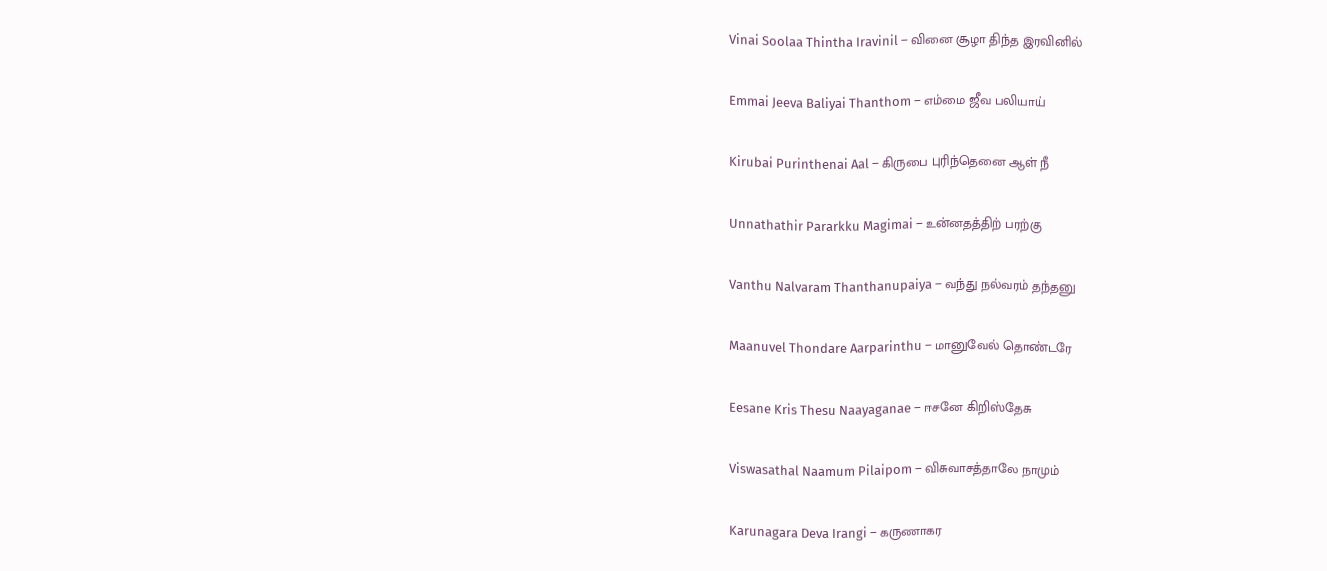Vinai Soolaa Thintha Iravinil – வினை சூழா திந்த இரவினில்

Emmai Jeeva Baliyai Thanthom – எம்மை ஜீவ பலியாய்

Kirubai Purinthenai Aal – கிருபை புரிந்தெனை ஆள் நீ

Unnathathir Pararkku Magimai – உன்னதத்திற் பரற்கு

Vanthu Nalvaram Thanthanupaiya – வந்து நல்வரம் தந்தனு

Maanuvel Thondare Aarparinthu – மானுவேல் தொண்டரே

Eesane Kris Thesu Naayaganae – ஈசனே கிறிஸ்தேசு

Viswasathal Naamum Pilaipom – விசுவாசத்தாலே நாமும்

Karunagara Deva Irangi – கருணாகர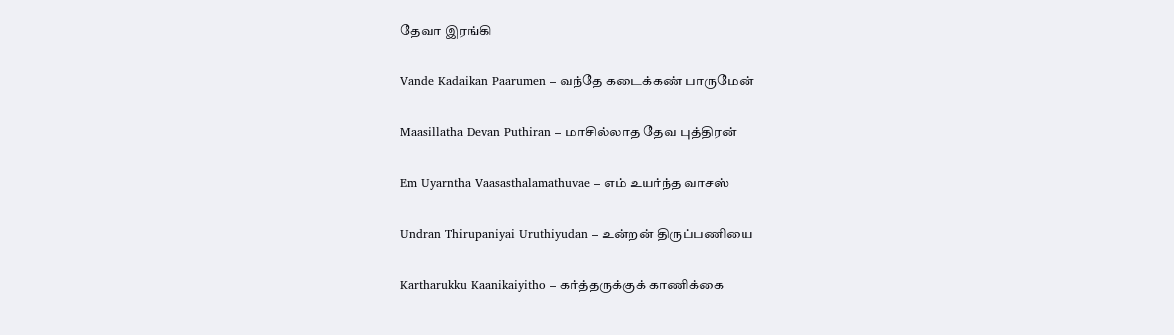தேவா இரங்கி

Vande Kadaikan Paarumen – வந்தே கடைக்கண் பாருமேன்

Maasillatha Devan Puthiran – மாசில்லாத தேவ புத்திரன்

Em Uyarntha Vaasasthalamathuvae – எம் உயர்ந்த வாசஸ்

Undran Thirupaniyai Uruthiyudan – உன்றன் திருப்பணியை

Kartharukku Kaanikaiyitho – கர்த்தருக்குக் காணிக்கை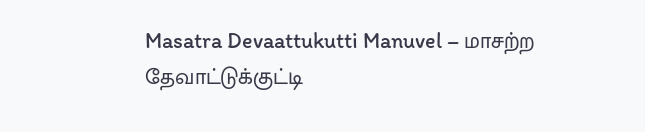Masatra Devaattukutti Manuvel – மாசற்ற தேவாட்டுக்குட்டி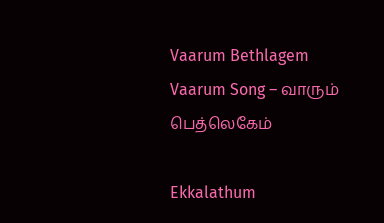Vaarum Bethlagem Vaarum Song – வாரும் பெத்லெகேம்

Ekkalathum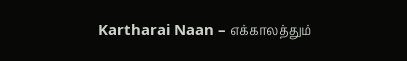Kartharai Naan – எக்காலத்தும்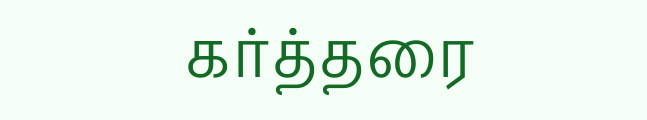கர்த்தரை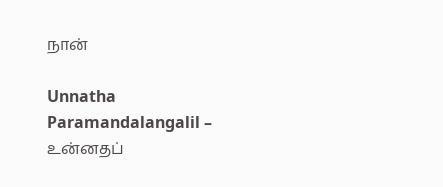நான்

Unnatha Paramandalangalil – உன்னதப்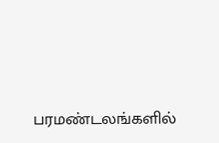பரமண்டலங்களில்